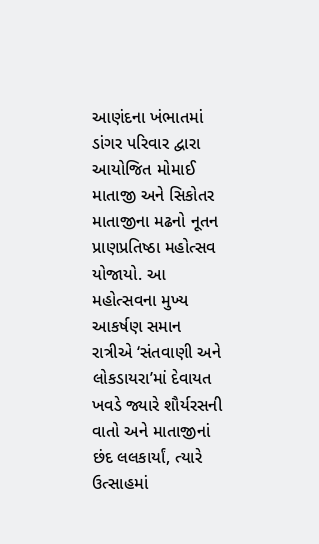આણંદના ખંભાતમાં ડાંગર પરિવાર દ્વારા આયોજિત મોમાઈ માતાજી અને સિકોતર માતાજીના મઢનો નૂતન પ્રાણપ્રતિષ્ઠા મહોત્સવ યોજાયો. આ મહોત્સવના મુખ્ય આકર્ષણ સમાન રાત્રીએ ‘સંતવાણી અને લોકડાયરા’માં દેવાયત ખવડે જ્યારે શૌર્યરસની વાતો અને માતાજીનાં છંદ લલકાર્યાં, ત્યારે ઉત્સાહમાં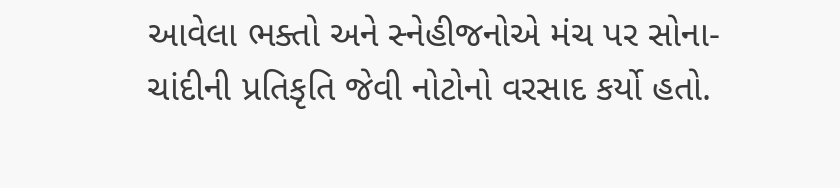આવેલા ભક્તો અને સ્નેહીજનોએ મંચ પર સોના-ચાંદીની પ્રતિકૃતિ જેવી નોટોનો વરસાદ કર્યો હતો.